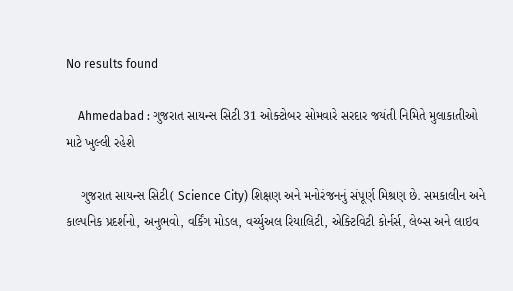No results found

    Ahmedabad : ગુજરાત સાયન્સ સિટી 31 ઓક્ટોબર સોમવારે સરદાર જયંતી નિમિતે મુલાકાતીઓ માટે ખુલ્લી રહેશે

    ગુજરાત સાયન્સ સિટી( Science City) શિક્ષણ અને મનોરંજનનું સંપૂર્ણ મિશ્રણ છે. સમકાલીન અને કાલ્પનિક પ્રદર્શનો, અનુભવો, વર્કિંગ મોડલ, વર્ચ્યુઅલ રિયાલિટી, એક્ટિવિટી કોર્નર્સ, લેબ્સ અને લાઇવ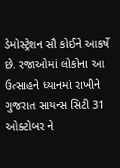ડેમોસ્ટ્રેશન સૌ કોઈને આકર્ષે છે. રજાઓમાં લોકોના આ ઉત્સાહને ધ્યાનમાં રાખીને ગુજરાત સાયન્સ સિટી 31 ઓક્ટોબર ને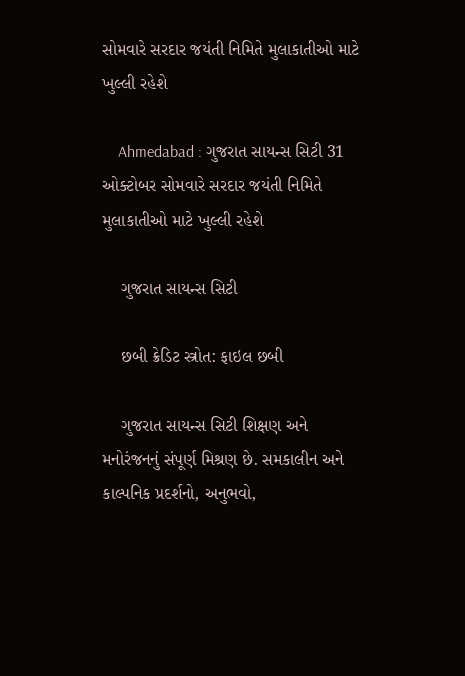સોમવારે સરદાર જયંતી નિમિતે મુલાકાતીઓ માટે ખુલ્લી રહેશે

    Ahmedabad : ગુજરાત સાયન્સ સિટી 31 ઓક્ટોબર સોમવારે સરદાર જયંતી નિમિતે મુલાકાતીઓ માટે ખુલ્લી રહેશે

    ગુજરાત સાયન્સ સિટી

    છબી ક્રેડિટ સ્ત્રોત: ફાઇલ છબી

    ગુજરાત સાયન્સ સિટી શિક્ષણ અને મનોરંજનનું સંપૂર્ણ મિશ્રણ છે. સમકાલીન અને કાલ્પનિક પ્રદર્શનો, અનુભવો,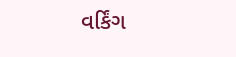વર્કિંગ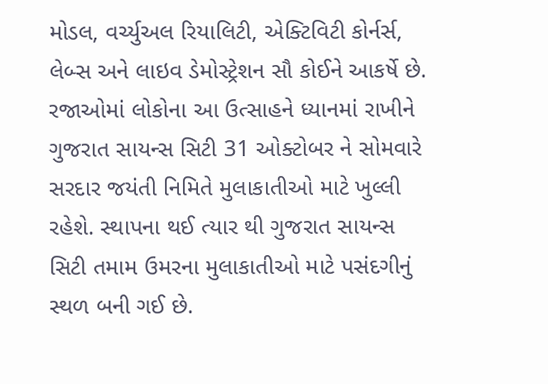મોડલ, વર્ચ્યુઅલ રિયાલિટી, એક્ટિવિટી કોર્નર્સ, લેબ્સ અને લાઇવ ડેમોસ્ટ્રેશન સૌ કોઈને આકર્ષે છે. રજાઓમાં લોકોના આ ઉત્સાહને ધ્યાનમાં રાખીને ગુજરાત સાયન્સ સિટી 31 ઓક્ટોબર ને સોમવારે સરદાર જયંતી નિમિતે મુલાકાતીઓ માટે ખુલ્લી રહેશે. સ્થાપના થઈ ત્યાર થી ગુજરાત સાયન્સ સિટી તમામ ઉમરના મુલાકાતીઓ માટે પસંદગીનું સ્થળ બની ગઈ છે.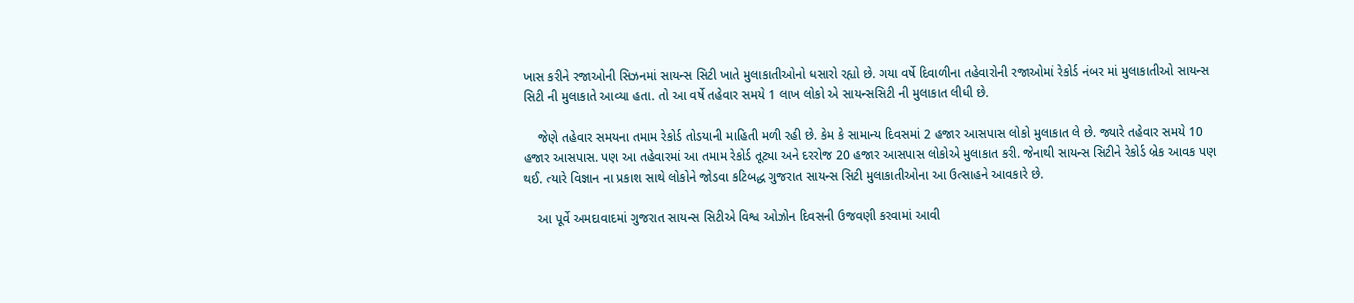ખાસ કરીને રજાઓની સિઝનમાં સાયન્સ સિટી ખાતે મુલાકાતીઓનો ધસારો રહ્યો છે. ગયા વર્ષે દિવાળીના તહેવારોની રજાઓમાં રેકોર્ડ નંબર માં મુલાકાતીઓ સાયન્સ સિટી ની મુલાકાતે આવ્યા હતા. તો આ વર્ષે તહેવાર સમયે 1 લાખ લોકો એ સાયન્સસિટી ની મુલાકાત લીધી છે.

    જેણે તહેવાર સમયના તમામ રેકોર્ડ તોડયાની માહિતી મળી રહી છે. કેમ કે સામાન્ય દિવસમાં 2 હજાર આસપાસ લોકો મુલાકાત લે છે. જ્યારે તહેવાર સમયે 10 હજાર આસપાસ. પણ આ તહેવારમાં આ તમામ રેકોર્ડ તૂટ્યા અને દરરોજ 20 હજાર આસપાસ લોકોએ મુલાકાત કરી. જેનાથી સાયન્સ સિટીને રેકોર્ડ બ્રેક આવક પણ થઈ. ત્યારે વિજ્ઞાન ના પ્રકાશ સાથે લોકોને જોડવા કટિબદ્ધ ગુજરાત સાયન્સ સિટી મુલાકાતીઓના આ ઉત્સાહને આવકારે છે.

    આ પૂર્વે અમદાવાદમાં ગુજરાત સાયન્સ સિટીએ વિશ્વ ઓઝોન દિવસની ઉજવણી કરવામાં આવી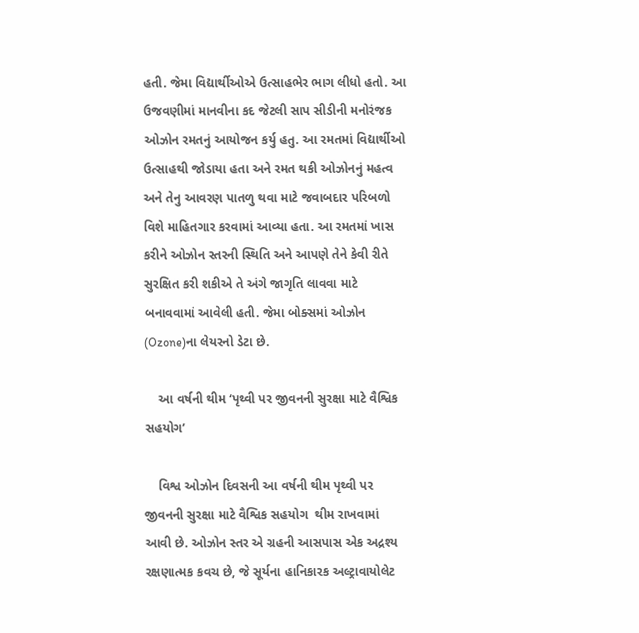હતી. જેમા વિદ્યાર્થીઓએ ઉત્સાહભેર ભાગ લીધો હતો. આ ઉજવણીમાં માનવીના કદ જેટલી સાપ સીડીની મનોરંજક ઓઝોન રમતનું આયોજન કર્યુ હતુ. આ રમતમાં વિદ્યાર્થીઓ ઉત્સાહથી જોડાયા હતા અને રમત થકી ઓઝોનનું મહત્વ અને તેનુ આવરણ પાતળુ થવા માટે જવાબદાર પરિબળો વિશે માહિતગાર કરવામાં આવ્યા હતા. આ રમતમાં ખાસ કરીને ઓઝોન સ્તરની સ્થિતિ અને આપણે તેને કેવી રીતે સુરક્ષિત કરી શકીએ તે અંગે જાગૃતિ લાવવા માટે બનાવવામાં આવેલી હતી. જેમા બોક્સમાં ઓઝોન (Ozone)ના લેયરનો ડેટા છે.

    આ વર્ષની થીમ ‘પૃથ્વી પર જીવનની સુરક્ષા માટે વૈશ્વિક સહયોગ’

    વિશ્વ ઓઝોન દિવસની આ વર્ષની થીમ પૃથ્વી પર જીવનની સુરક્ષા માટે વૈશ્વિક સહયોગ  થીમ રાખવામાં આવી છે. ઓઝોન સ્તર એ ગ્રહની આસપાસ એક અદ્રશ્ય રક્ષણાત્મક કવચ છે, જે સૂર્યના હાનિકારક અલ્ટ્રાવાયોલેટ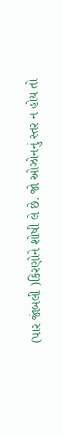(પાર જાંબલી )કિરણોને શોષી લે છે. જો ઓઝોનનું સ્તર ન હોય તો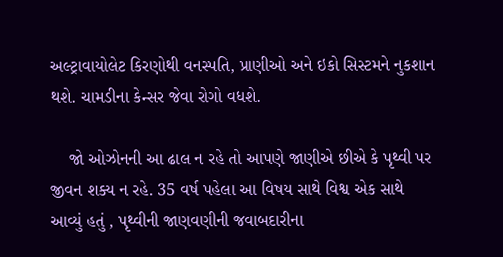અલ્ટ્રાવાયોલેટ કિરણોથી વનસ્પતિ, પ્રાણીઓ અને ઇકો સિસ્ટમને નુકશાન થશે. ચામડીના કેન્સર જેવા રોગો વધશે.

    જો ઓઝોનની આ ઢાલ ન રહે તો આપણે જાણીએ છીએ કે પૃથ્વી પર જીવન શક્ય ન રહે. 35 વર્ષ પહેલા આ વિષય સાથે વિશ્વ એક સાથે આવ્યું હતું , પૃથ્વીની જાણવણીની જવાબદારીના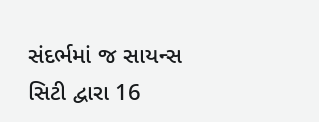સંદર્ભમાં જ સાયન્સ સિટી દ્વારા 16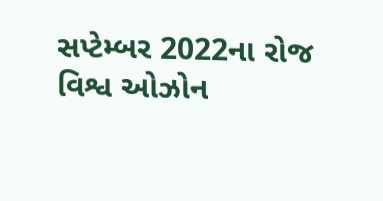સપ્ટેમ્બર 2022ના રોજ વિશ્વ ઓઝોન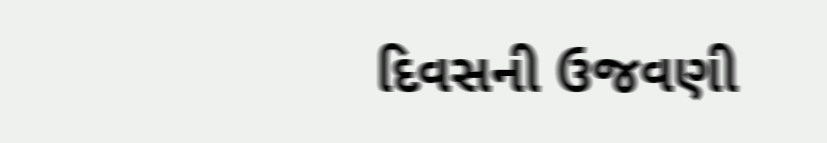દિવસની ઉજવણી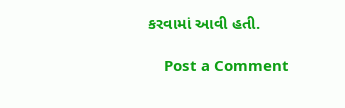કરવામાં આવી હતી.

    Post a Comment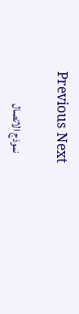Previous Next

    نموذج الاتصال